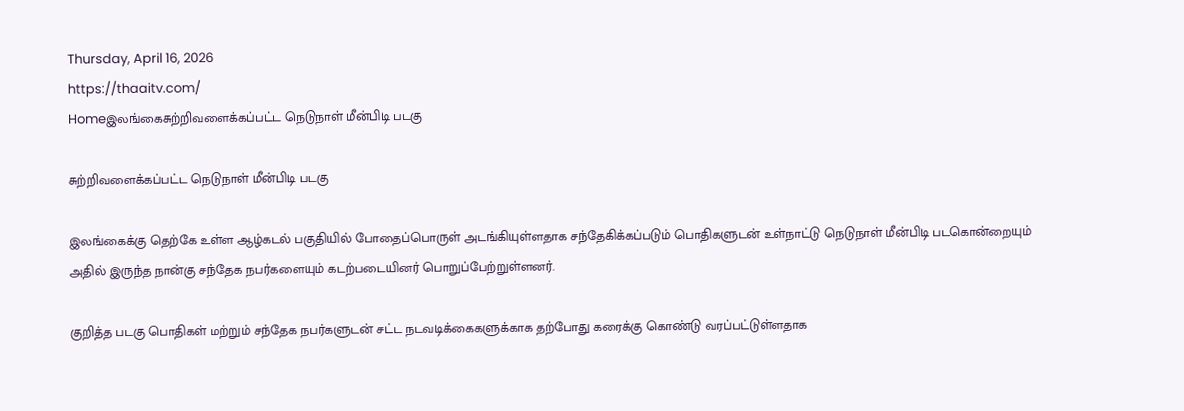Thursday, April 16, 2026
https://thaaitv.com/
Homeஇலங்கைசுற்றிவளைக்கப்பட்ட நெடுநாள் மீன்பிடி படகு

சுற்றிவளைக்கப்பட்ட நெடுநாள் மீன்பிடி படகு

இலங்கைக்கு தெற்கே உள்ள ஆழ்கடல் பகுதியில் போதைப்பொருள் அடங்கியுள்ளதாக சந்தேகிக்கப்படும் பொதிகளுடன் உள்நாட்டு நெடுநாள் மீன்பிடி படகொன்றையும் அதில் இருந்த நான்கு சந்தேக நபர்களையும் கடற்படையினர் பொறுப்பேற்றுள்ளனர்.

குறித்த படகு பொதிகள் மற்றும் சந்தேக நபர்களுடன் சட்ட நடவடிக்கைகளுக்காக தற்போது கரைக்கு கொண்டு வரப்பட்டுள்ளதாக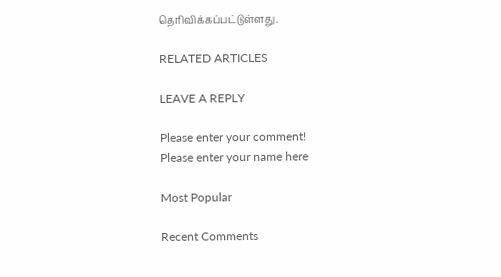தெரிவிக்கப்பட்டுள்ளது.

RELATED ARTICLES

LEAVE A REPLY

Please enter your comment!
Please enter your name here

Most Popular

Recent Comments